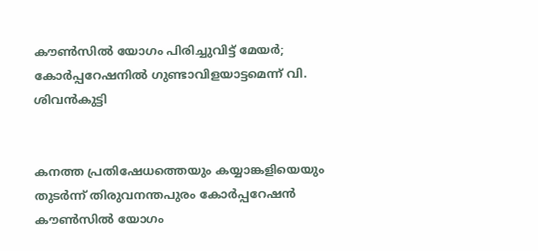കൗൺസിൽ യോഗം പിരിച്ചുവിട്ട് മേയർ; കോർപ്പറേഷനിൽ ഗുണ്ടാവിളയാട്ടമെന്ന് വി. ശിവൻകുട്ടി


കനത്ത പ്രതിഷേധത്തെയും കയ്യാങ്കളിയെയും തുടർന്ന് തിരുവനന്തപുരം കോർപ്പറേഷൻ കൗൺസിൽ യോഗം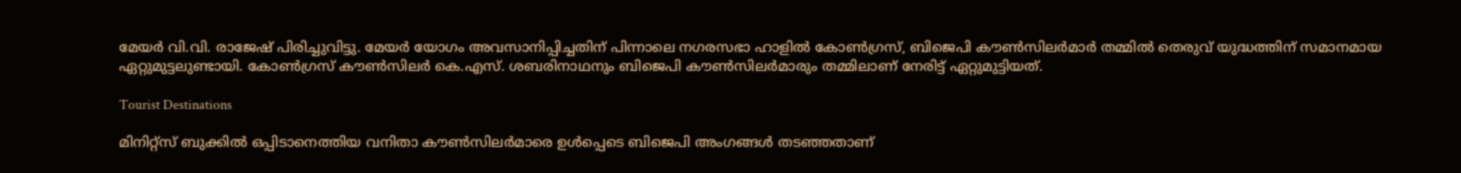മേയർ വി.വി. രാജേഷ് പിരിച്ചുവിട്ടു. മേയർ യോഗം അവസാനിപ്പിച്ചതിന് പിന്നാലെ നഗരസഭാ ഹാളിൽ കോൺഗ്രസ്, ബിജെപി കൗൺസിലർമാർ തമ്മിൽ തെരുവ് യുദ്ധത്തിന് സമാനമായ ഏറ്റുമുട്ടലുണ്ടായി. കോൺഗ്രസ് കൗൺസിലർ കെ.എസ്. ശബരിനാഥനും ബിജെപി കൗൺസിലർമാരും തമ്മിലാണ് നേരിട്ട് ഏറ്റുമുട്ടിയത്.

Tourist Destinations

മിനിറ്റ്സ് ബുക്കിൽ ഒപ്പിടാനെത്തിയ വനിതാ കൗൺസിലർമാരെ ഉൾപ്പെടെ ബിജെപി അംഗങ്ങൾ തടഞ്ഞതാണ്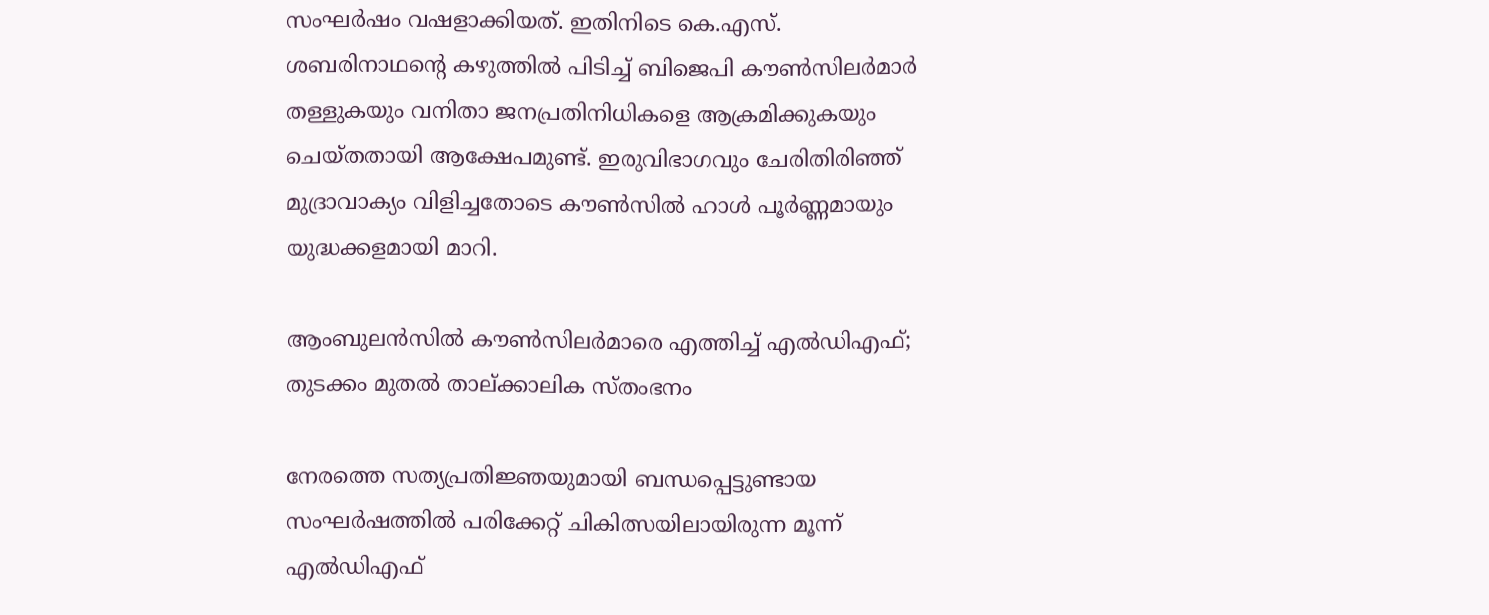സംഘർഷം വഷളാക്കിയത്. ഇതിനിടെ കെ.എസ്. ശബരിനാഥന്റെ കഴുത്തിൽ പിടിച്ച് ബിജെപി കൗൺസിലർമാർ തള്ളുകയും വനിതാ ജനപ്രതിനിധികളെ ആക്രമിക്കുകയും ചെയ്തതായി ആക്ഷേപമുണ്ട്. ഇരുവിഭാഗവും ചേരിതിരിഞ്ഞ് മുദ്രാവാക്യം വിളിച്ചതോടെ കൗൺസിൽ ഹാൾ പൂർണ്ണമായും യുദ്ധക്കളമായി മാറി.

ആംബുലൻസിൽ കൗൺസിലർമാരെ എത്തിച്ച് എൽഡിഎഫ്; തുടക്കം മുതൽ താല്ക്കാലിക സ്തംഭനം

നേരത്തെ സത്യപ്രതിജ്ഞയുമായി ബന്ധപ്പെട്ടുണ്ടായ സംഘർഷത്തിൽ പരിക്കേറ്റ് ചികിത്സയിലായിരുന്ന മൂന്ന് എൽഡിഎഫ്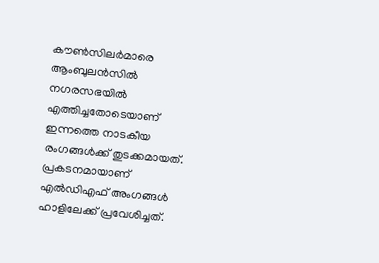കൗൺസിലർമാരെ ആംബുലൻസിൽ നഗരസഭയിൽ എത്തിച്ചതോടെയാണ് ഇന്നത്തെ നാടകീയ രംഗങ്ങൾക്ക് തുടക്കമായത്. പ്രകടനമായാണ് എൽഡിഎഫ് അംഗങ്ങൾ ഹാളിലേക്ക് പ്രവേശിച്ചത്.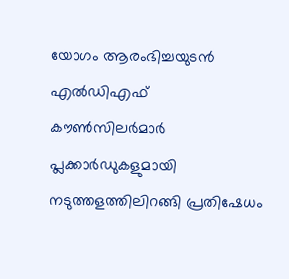യോഗം ആരംഭിച്ചയുടൻ എൽഡിഎഫ് കൗൺസിലർമാർ പ്ലക്കാർഡുകളുമായി നടുത്തളത്തിലിറങ്ങി പ്രതിഷേധം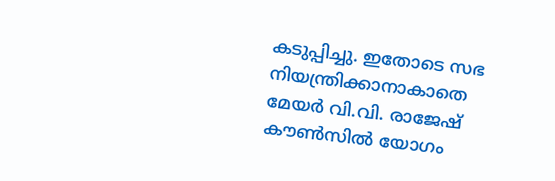കടുപ്പിച്ചു. ഇതോടെ സഭ നിയന്ത്രിക്കാനാകാതെ മേയർ വി.വി. രാജേഷ് കൗൺസിൽ യോഗം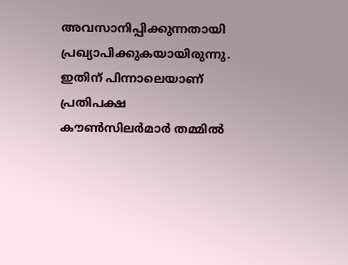അവസാനിപ്പിക്കുന്നതായി പ്രഖ്യാപിക്കുകയായിരുന്നു. ഇതിന് പിന്നാലെയാണ് പ്രതിപക്ഷ കൗൺസിലർമാർ തമ്മിൽ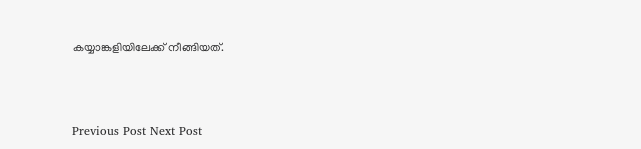കയ്യാങ്കളിയിലേക്ക് നീങ്ങിയത്.



Previous Post Next Post